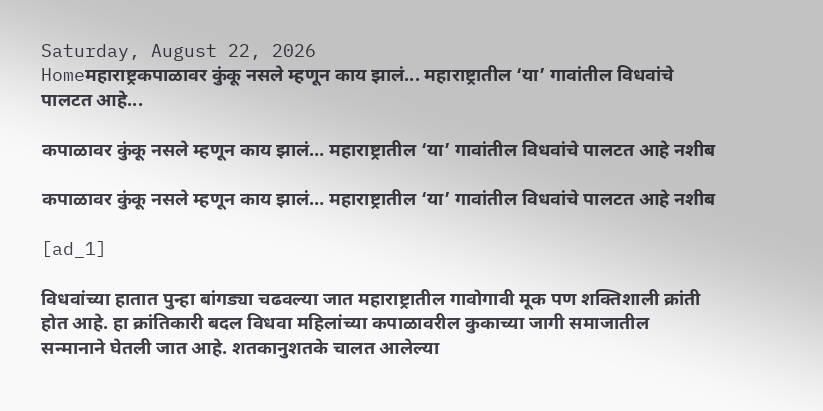Saturday, August 22, 2026
Homeमहाराष्ट्रकपाळावर कुंकू नसले म्हणून काय झालं... महाराष्ट्रातील ‘या’ गावांतील विधवांचे पालटत आहे...

कपाळावर कुंकू नसले म्हणून काय झालं… महाराष्ट्रातील ‘या’ गावांतील विधवांचे पालटत आहे नशीब

कपाळावर कुंकू नसले म्हणून काय झालं… महाराष्ट्रातील ‘या’ गावांतील विधवांचे पालटत आहे नशीब

[ad_1]

विधवांच्या हातात पुन्हा बांगड्या चढवल्या जात महाराष्ट्रातील गावोगावी मूक पण शक्तिशाली क्रांती होत आहे. हा क्रांतिकारी बदल विधवा महिलांच्या कपाळावरील कुकाच्या जागी समाजातील सन्मानाने घेतली जात आहे. शतकानुशतके चालत आलेल्या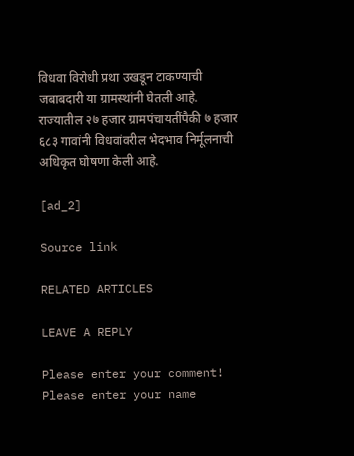विधवा विरोधी प्रथा उखडून टाकण्याची जबाबदारी या ग्रामस्थांनी घेतली आहे. राज्यातील २७ हजार ग्रामपंचायतींपैकी ७ हजार ६८३ गावांनी विधवांवरील भेदभाव निर्मूलनाची अधिकृत घोषणा केली आहे.

[ad_2]

Source link

RELATED ARTICLES

LEAVE A REPLY

Please enter your comment!
Please enter your name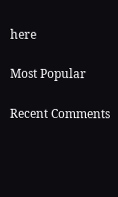here

Most Popular

Recent Comments